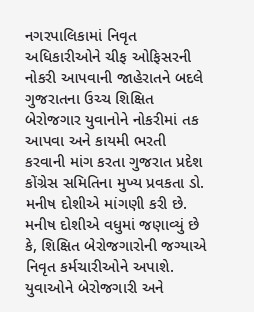નગરપાલિકામાં નિવૃત અધિકારીઓને ચીફ ઓફિસરની નોકરી આપવાની જાહેરાતને બદલે ગુજરાતના ઉચ્ચ શિક્ષિત બેરોજગાર યુવાનોને નોકરીમાં તક આપવા અને કાયમી ભરતી કરવાની માંગ કરતા ગુજરાત પ્રદેશ કોંગ્રેસ સમિતિના મુખ્ય પ્રવકતા ડો. મનીષ દોશીએ માંગણી કરી છે.
મનીષ દોશીએ વધુમાં જણાવ્યું છે કે, શિક્ષિત બેરોજગારોની જગ્યાએ નિવૃત કર્મચારીઓને અપાશે. યુવાઓને બેરોજગારી અને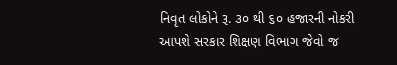નિવૃત લોકોને રૂ. ૩૦ થી ૬૦ હજારની નોકરી આપશે સરકાર શિક્ષણ વિભાગ જેવો જ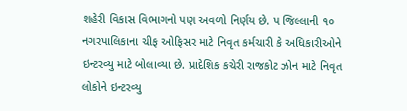શહેરી વિકાસ વિભાગનો પણ અવળો નિર્ણય છે. પ જિલ્લાની ૧૦ નગરપાલિકાના ચીફ ઓફિસર માટે નિવૃત કર્મચારી કે અધિકારીઓને ઇન્ટરવ્યુ માટે બોલાવ્યા છે. પ્રાદેશિક કચેરી રાજકોટ ઝોન માટે નિવૃત લોકોને ઇન્ટરવ્યુ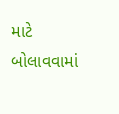માટે બોલાવવામાં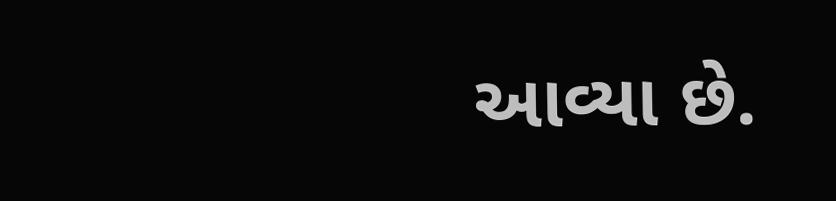આવ્યા છે.